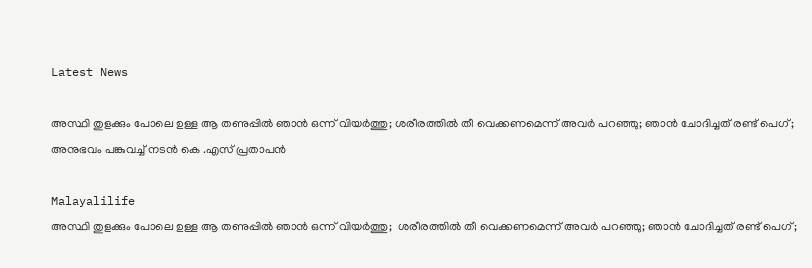Latest News

അസ്ഥി തുളക്കും പോലെ ഉള്ള ആ തണുപ്പില്‍ ഞാന്‍ ഒന്ന് വിയര്‍ത്തു; ശരീരത്തില്‍ തീ വെക്കണമെന്ന് അവര്‍ പറഞ്ഞു; ഞാന്‍ ചോദിച്ചത് രണ്ട് പെഗ്; അനുഭവം പങ്കുവച്ച് നടൻ കെ .എസ് പ്രതാപൻ

Malayalilife
അസ്ഥി തുളക്കും പോലെ ഉള്ള ആ തണുപ്പില്‍ ഞാന്‍ ഒന്ന് വിയര്‍ത്തു;  ശരീരത്തില്‍ തീ വെക്കണമെന്ന് അവര്‍ പറഞ്ഞു; ഞാന്‍ ചോദിച്ചത് രണ്ട് പെഗ്;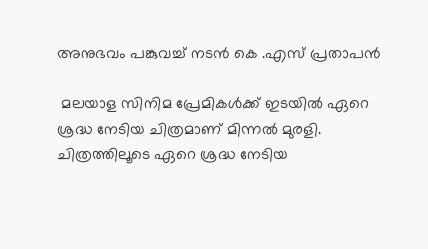അനുഭവം പങ്കുവച്ച് നടൻ കെ .എസ് പ്രതാപൻ

 മലയാള സിനിമ പ്രേമികൾക്ക് ഇടയിൽ ഏറെ ശ്രദ്ധ നേടിയ ചിത്രമാണ് മിന്നൽ മുരളി. ചിത്രത്തിലൂടെ ഏറെ ശ്രദ്ധ നേടിയ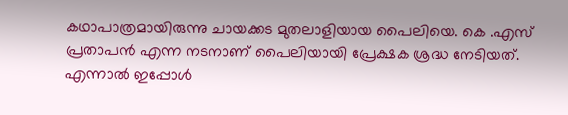കഥാപാത്രമായിരുന്നു ചായക്കട മുതലാളിയായ പൈലിയെ. കെ .എസ് പ്രതാപൻ എന്ന നടനാണ് പൈലിയായി പ്രേക്ഷക ശ്രദ്ധ നേടിയത്. എന്നാൽ ഇപ്പോൾ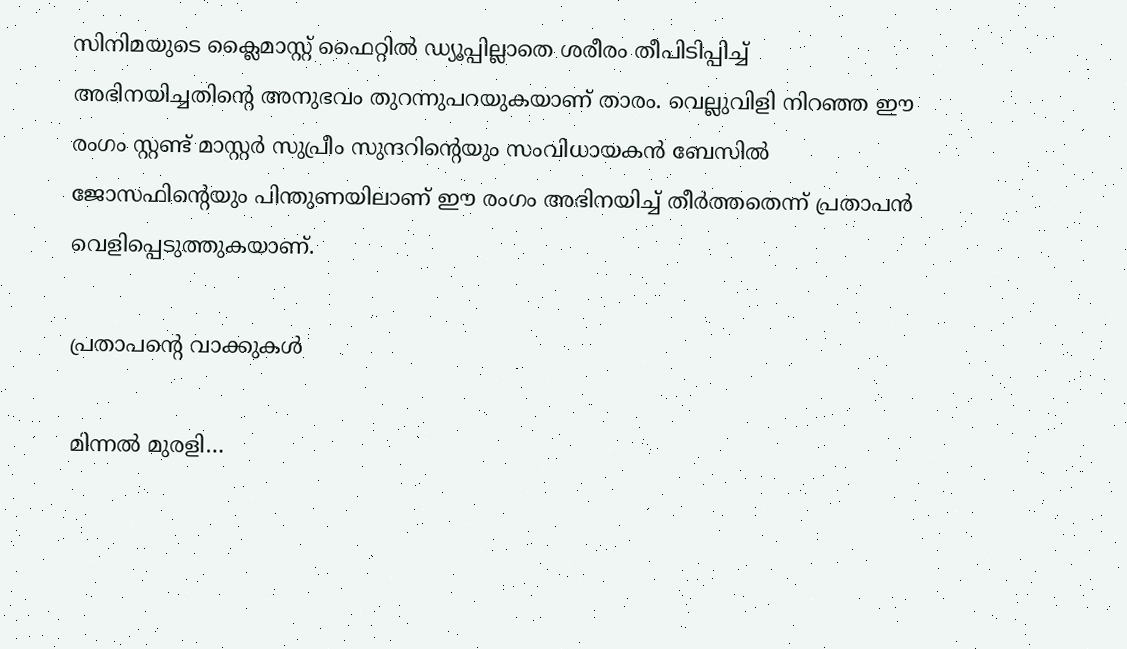സിനിമയുടെ ക്ലൈമാസ്റ്റ് ഫൈറ്റില്‍ ഡ്യൂപ്പില്ലാതെ ശരീരം തീപിടിപ്പിച്ച് അഭിനയിച്ചതിന്റെ അനുഭവം തുറന്നുപറയുകയാണ് താരം. വെല്ലുവിളി നിറഞ്ഞ ഈ രംഗം സ്റ്റണ്ട് മാസ്റ്റര്‍ സുപ്രീം സുന്ദറിന്റെയും സംവിധായകന്‍ ബേസില്‍ ജോസഫിന്റെയും പിന്തുണയിലാണ് ഈ രംഗം അഭിനയിച്ച് തീര്‍ത്തതെന്ന് പ്രതാപന്‍ വെളിപ്പെടുത്തുകയാണ്.

പ്രതാപന്റെ വാക്കുകള്‍

മിന്നല്‍ മുരളി…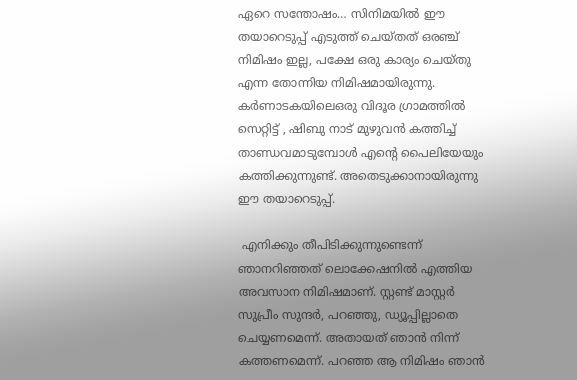ഏറെ സന്തോഷം… സിനിമയില്‍ ഈ തയാറെടുപ്പ് എടുത്ത് ചെയ്തത് ഒരഞ്ച് നിമിഷം ഇല്ല, പക്ഷേ ഒരു കാര്യം ചെയ്തു എന്ന തോന്നിയ നിമിഷമായിരുന്നു. കര്‍ണാടകയിലെഒരു വിദൂര ഗ്രാമത്തില്‍ സെറ്റിട്ട് , ഷിബു നാട് മുഴുവന്‍ കത്തിച്ച് താണ്ഡവമാടുമ്പോള്‍ എന്റെ പൈലിയേയും കത്തിക്കുന്നുണ്ട്. അതെടുക്കാനായിരുന്നു ഈ തയാറെടുപ്പ്.

 എനിക്കും തീപിടിക്കുന്നുണ്ടെന്ന് ഞാനറിഞ്ഞത് ലൊക്കേഷനില്‍ എത്തിയ അവസാന നിമിഷമാണ്. സ്റ്റണ്ട് മാസ്റ്റര്‍ സുപ്രീം സുന്ദര്‍, പറഞ്ഞു, ഡ്യൂപ്പില്ലാതെ ചെയ്യണമെന്ന്. അതായത് ഞാന്‍ നിന്ന് കത്തണമെന്ന്. പറഞ്ഞ ആ നിമിഷം ഞാന്‍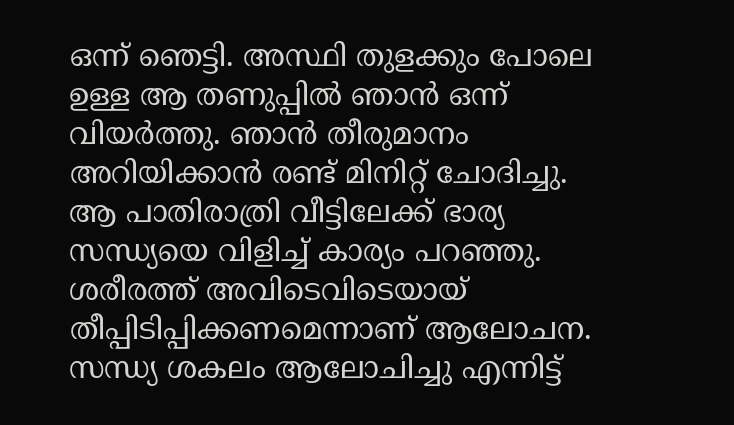ഒന്ന് ഞെട്ടി. അസ്ഥി തുളക്കും പോലെ ഉള്ള ആ തണുപ്പില്‍ ഞാന്‍ ഒന്ന് വിയര്‍ത്തു. ഞാന്‍ തീരുമാനം അറിയിക്കാന്‍ രണ്ട് മിനിറ്റ് ചോദിച്ചു. ആ പാതിരാത്രി വീട്ടിലേക്ക് ഭാര്യ സന്ധ്യയെ വിളിച്ച് കാര്യം പറഞ്ഞു. ശരീരത്ത് അവിടെവിടെയായ് തീപ്പിടിപ്പിക്കണമെന്നാണ് ആലോചന. സന്ധ്യ ശകലം ആലോചിച്ചു എന്നിട്ട്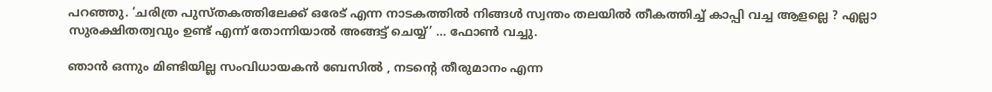പറഞ്ഞു. ‘ചരിത്ര പുസ്തകത്തിലേക്ക് ഒരേട് എന്ന നാടകത്തില്‍ നിങ്ങള്‍ സ്വന്തം തലയില്‍ തീകത്തിച്ച് കാപ്പി വച്ച ആളല്ലെ ? എല്ലാ സുരക്ഷിതത്വവും ഉണ്ട് എന്ന് തോന്നിയാല്‍ അങ്ങട്ട് ചെയ്യ്’ … ഫോണ്‍ വച്ചു.

ഞാന്‍ ഒന്നും മിണ്ടിയില്ല സംവിധായകന്‍ ബേസില്‍ , നടന്റെ തീരുമാനം എന്ന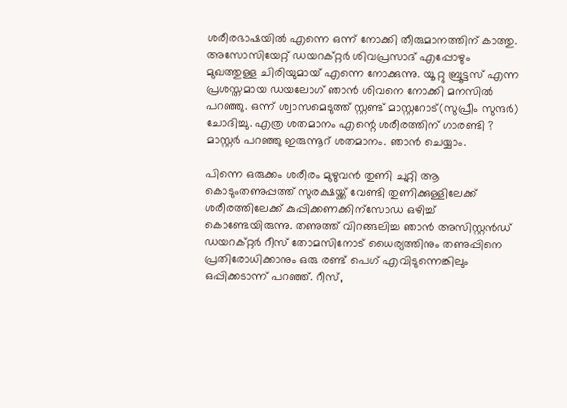ശരീരഭാഷയില്‍ എന്നെ ഒന്ന് നോക്കി തീരുമാനത്തിന് കാത്തു. അസോസിയേറ്റ് ഡയറക്റ്റര്‍ ശിവപ്രസാദ് എപ്പോഴും മുഖത്തുള്ള ചിരിയുമായ് എന്നെ നോക്കുന്നു. യൂ റ്റു ബ്രൂട്ടസ് എന്ന പ്രശസ്തമായ ഡയലോഗ് ഞാന്‍ ശിവനെ നോക്കി മനസില്‍ പറഞ്ഞു. ഒന്ന് ശ്വാസമെടുത്ത് സ്റ്റണ്ട് മാസ്റ്ററോട്(സുപ്രീം സുന്ദര്‍) ചോദിച്ചു. എത്ര ശതമാനം എന്റെ ശരീരത്തിന് ഗാരണ്ടി ? മാസ്റ്റര്‍ പറഞ്ഞു ഇരുന്നൂറ് ശതമാനം. ഞാന്‍ ചെയ്യാം.

പിന്നെ ഒരുക്കം ശരീരം മുഴുവന്‍ തുണി ചുറ്റി ആ കൊടുംതണുപ്പത്ത് സുരക്ഷയ്ക്ക് വേണ്ടി തുണിക്കുള്ളിലേക്ക് ശരീരത്തിലേക്ക് കുപ്പിക്കണക്കിന്‌സോഡ ഒഴിച്ച് കൊണ്ടേയിരുന്നു. തണുത്ത് വിറങ്ങലിച്ച ഞാന്‍ അസിസ്റ്റന്‍ഡ് ഡയറക്റ്റര്‍ റീസ് തോമസിനോട് ധൈര്യത്തിനും തണുപ്പിനെ പ്രതിരോധിക്കാനും ഒരു രണ്ട് പെഗ് എവിടുന്നെങ്കിലും ഒപ്പിക്കടാന്ന് പറഞ്ഞ്. റീസ്,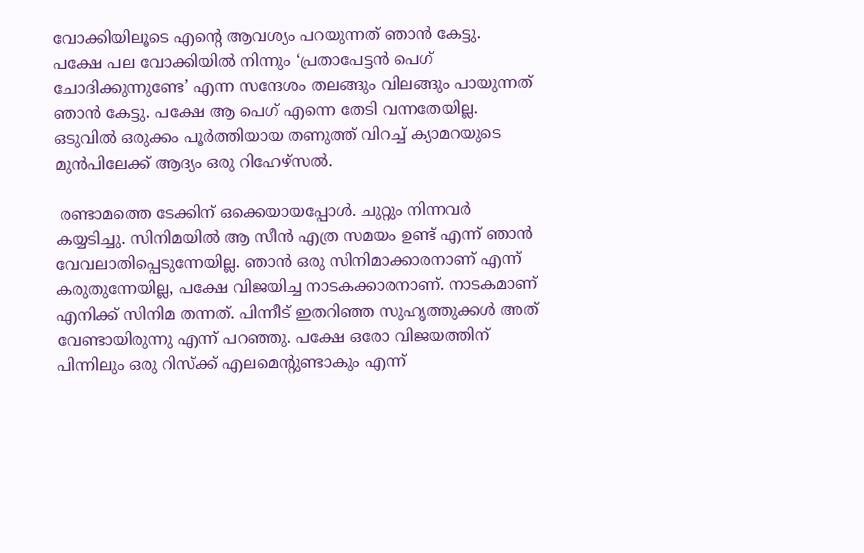വോക്കിയിലൂടെ എന്റെ ആവശ്യം പറയുന്നത് ഞാന്‍ കേട്ടു. പക്ഷേ പല വോക്കിയില്‍ നിന്നും ‘പ്രതാപേട്ടന്‍ പെഗ് ചോദിക്കുന്നുണ്ടേ’ എന്ന സന്ദേശം തലങ്ങും വിലങ്ങും പായുന്നത് ഞാന്‍ കേട്ടു. പക്ഷേ ആ പെഗ് എന്നെ തേടി വന്നതേയില്ല. ഒടുവില്‍ ഒരുക്കം പൂര്‍ത്തിയായ തണുത്ത് വിറച്ച് ക്യാമറയുടെ മുന്‍പിലേക്ക് ആദ്യം ഒരു റിഹേഴ്‌സല്‍.

 രണ്ടാമത്തെ ടേക്കിന് ഒക്കെയായപ്പോള്‍. ചുറ്റും നിന്നവര്‍ കയ്യടിച്ചു. സിനിമയില്‍ ആ സീന്‍ എത്ര സമയം ഉണ്ട് എന്ന് ഞാന്‍ വേവലാതിപ്പെടുന്നേയില്ല. ഞാന്‍ ഒരു സിനിമാക്കാരനാണ് എന്ന് കരുതുന്നേയില്ല, പക്ഷേ വിജയിച്ച നാടകക്കാരനാണ്. നാടകമാണ് എനിക്ക് സിനിമ തന്നത്. പിന്നീട് ഇതറിഞ്ഞ സുഹൃത്തുക്കള്‍ അത് വേണ്ടായിരുന്നു എന്ന് പറഞ്ഞു. പക്ഷേ ഒരോ വിജയത്തിന് പിന്നിലും ഒരു റിസ്‌ക്ക് എലമെന്റുണ്ടാകും എന്ന്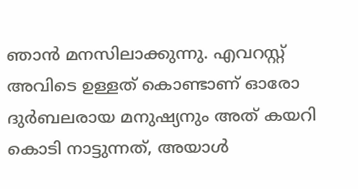ഞാന്‍ മനസിലാക്കുന്നു. എവറസ്റ്റ് അവിടെ ഉള്ളത് കൊണ്ടാണ് ഓരോ ദുര്‍ബലരായ മനുഷ്യനും അത് കയറി കൊടി നാട്ടുന്നത്, അയാള്‍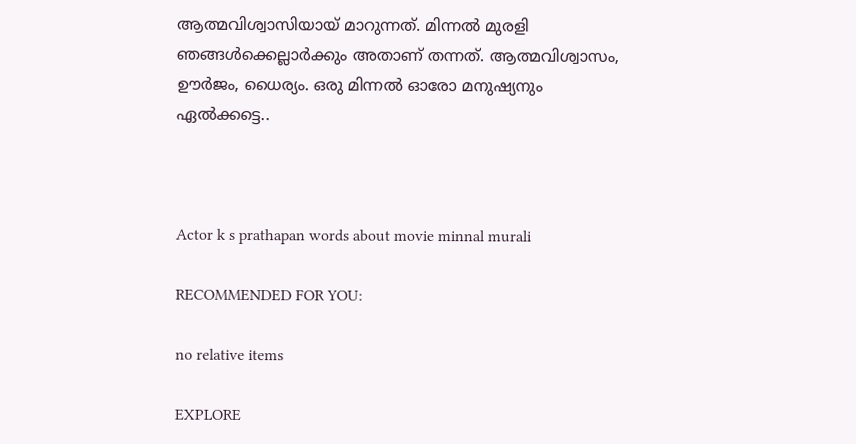ആത്മവിശ്വാസിയായ് മാറുന്നത്. മിന്നല്‍ മുരളി ഞങ്ങള്‍ക്കെല്ലാര്‍ക്കും അതാണ് തന്നത്. ആത്മവിശ്വാസം, ഊര്‍ജം, ധൈര്യം. ഒരു മിന്നല്‍ ഓരോ മനുഷ്യനും ഏല്‍ക്കട്ടെ..



Actor k s prathapan words about movie minnal murali

RECOMMENDED FOR YOU:

no relative items

EXPLORE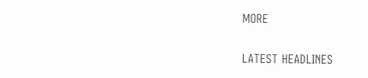MORE

LATEST HEADLINES